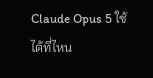Claude Opus 5 ใช้ได้ที่ไหน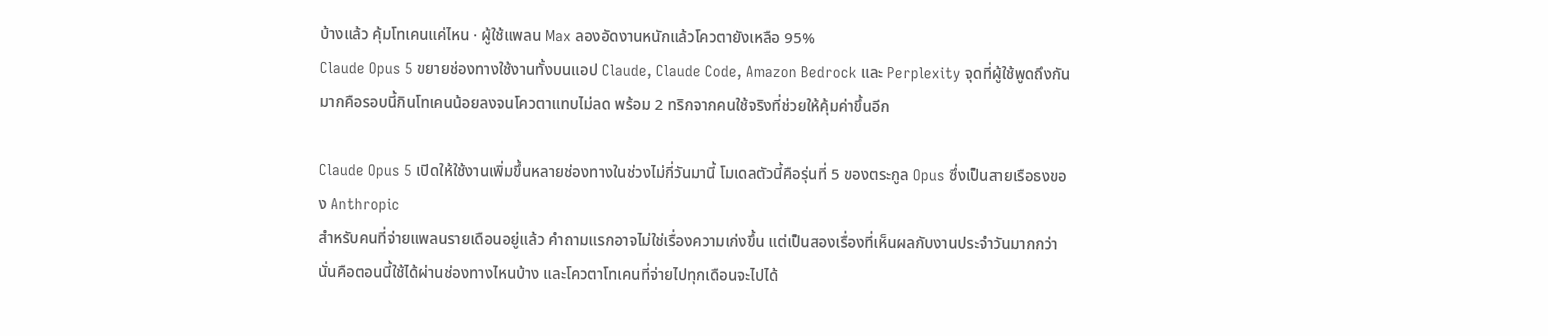บ้างแล้ว คุ้มโทเคนแค่ไหน · ผู้ใช้แพลน Max ลองอัดงานหนักแล้วโควตายังเหลือ 95%
Claude Opus 5 ขยายช่องทางใช้งานทั้งบนแอป Claude, Claude Code, Amazon Bedrock และ Perplexity จุดที่ผู้ใช้พูดถึงกันมากคือรอบนี้กินโทเคนน้อยลงจนโควตาแทบไม่ลด พร้อม 2 ทริกจากคนใช้จริงที่ช่วยให้คุ้มค่าขึ้นอีก

Claude Opus 5 เปิดให้ใช้งานเพิ่มขึ้นหลายช่องทางในช่วงไม่กี่วันมานี้ โมเดลตัวนี้คือรุ่นที่ 5 ของตระกูล Opus ซึ่งเป็นสายเรือธงของ Anthropic
สำหรับคนที่จ่ายแพลนรายเดือนอยู่แล้ว คำถามแรกอาจไม่ใช่เรื่องความเก่งขึ้น แต่เป็นสองเรื่องที่เห็นผลกับงานประจำวันมากกว่า นั่นคือตอนนี้ใช้ได้ผ่านช่องทางไหนบ้าง และโควตาโทเคนที่จ่ายไปทุกเดือนจะไปได้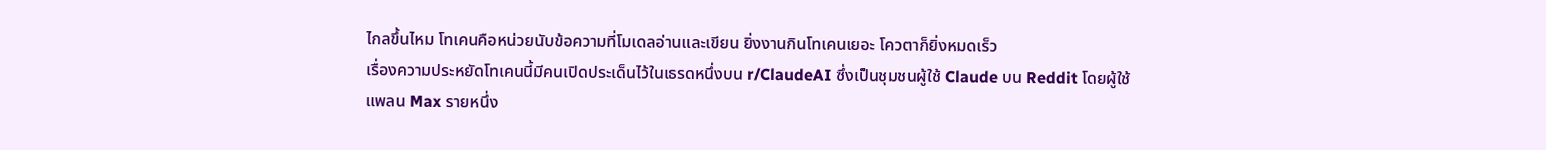ไกลขึ้นไหม โทเคนคือหน่วยนับข้อความที่โมเดลอ่านและเขียน ยิ่งงานกินโทเคนเยอะ โควตาก็ยิ่งหมดเร็ว
เรื่องความประหยัดโทเคนนี้มีคนเปิดประเด็นไว้ในเธรดหนึ่งบน r/ClaudeAI ซึ่งเป็นชุมชนผู้ใช้ Claude บน Reddit โดยผู้ใช้แพลน Max รายหนึ่ง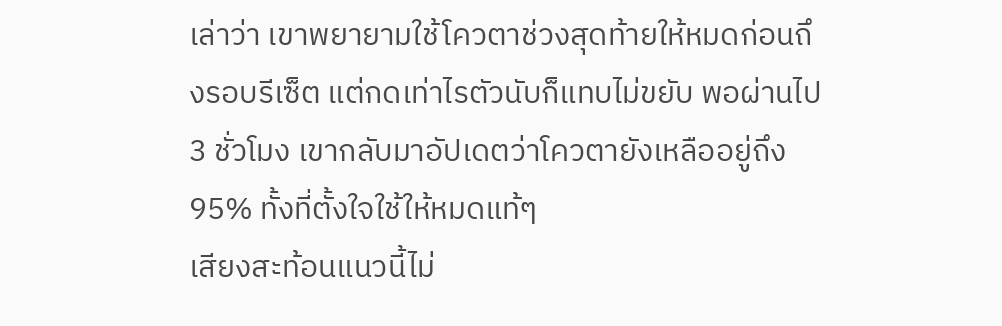เล่าว่า เขาพยายามใช้โควตาช่วงสุดท้ายให้หมดก่อนถึงรอบรีเซ็ต แต่กดเท่าไรตัวนับก็แทบไม่ขยับ พอผ่านไป 3 ชั่วโมง เขากลับมาอัปเดตว่าโควตายังเหลืออยู่ถึง 95% ทั้งที่ตั้งใจใช้ให้หมดแท้ๆ
เสียงสะท้อนแนวนี้ไม่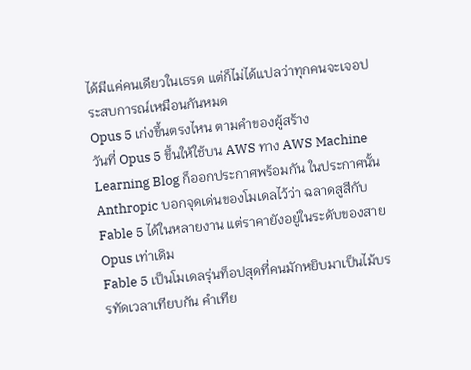ได้มีแค่คนเดียวในเธรด แต่ก็ไม่ได้แปลว่าทุกคนจะเจอประสบการณ์เหมือนกันหมด
Opus 5 เก่งขึ้นตรงไหน ตามคำของผู้สร้าง
วันที่ Opus 5 ขึ้นให้ใช้บน AWS ทาง AWS Machine Learning Blog ก็ออกประกาศพร้อมกัน ในประกาศนั้น Anthropic บอกจุดเด่นของโมเดลไว้ว่า ฉลาดสูสีกับ Fable 5 ได้ในหลายงาน แต่ราคายังอยู่ในระดับของสาย Opus เท่าเดิม
Fable 5 เป็นโมเดลรุ่นท็อปสุดที่คนมักหยิบมาเป็นไม้บรรทัดเวลาเทียบกัน คำเทีย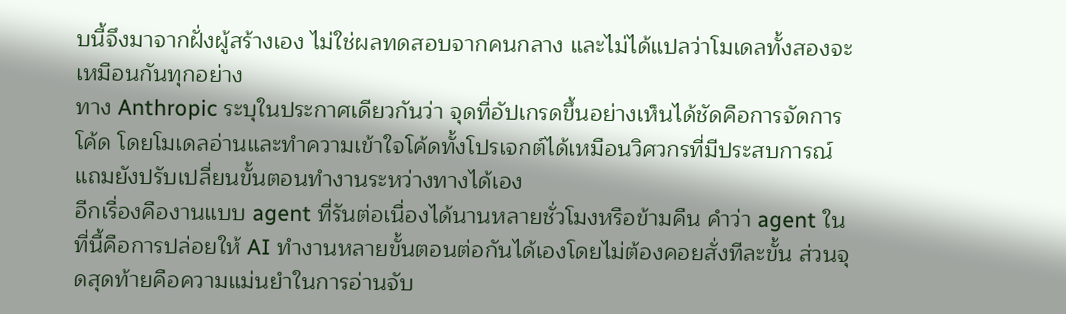บนี้จึงมาจากฝั่งผู้สร้างเอง ไม่ใช่ผลทดสอบจากคนกลาง และไม่ได้แปลว่าโมเดลทั้งสองจะเหมือนกันทุกอย่าง
ทาง Anthropic ระบุในประกาศเดียวกันว่า จุดที่อัปเกรดขึ้นอย่างเห็นได้ชัดคือการจัดการโค้ด โดยโมเดลอ่านและทำความเข้าใจโค้ดทั้งโปรเจกต์ได้เหมือนวิศวกรที่มีประสบการณ์ แถมยังปรับเปลี่ยนขั้นตอนทำงานระหว่างทางได้เอง
อีกเรื่องคืองานแบบ agent ที่รันต่อเนื่องได้นานหลายชั่วโมงหรือข้ามคืน คำว่า agent ในที่นี้คือการปล่อยให้ AI ทำงานหลายขั้นตอนต่อกันได้เองโดยไม่ต้องคอยสั่งทีละขั้น ส่วนจุดสุดท้ายคือความแม่นยำในการอ่านจับ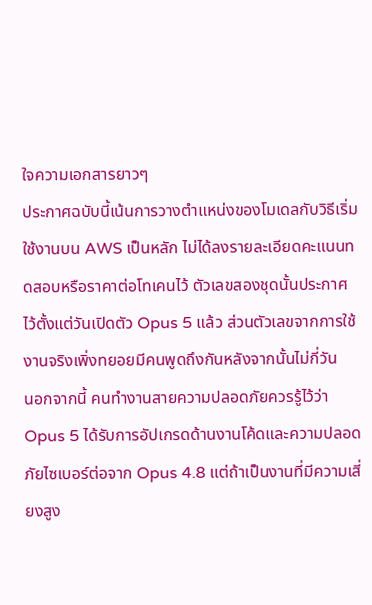ใจความเอกสารยาวๆ
ประกาศฉบับนี้เน้นการวางตำแหน่งของโมเดลกับวิธีเริ่มใช้งานบน AWS เป็นหลัก ไม่ได้ลงรายละเอียดคะแนนทดสอบหรือราคาต่อโทเคนไว้ ตัวเลขสองชุดนั้นประกาศไว้ตั้งแต่วันเปิดตัว Opus 5 แล้ว ส่วนตัวเลขจากการใช้งานจริงเพิ่งทยอยมีคนพูดถึงกันหลังจากนั้นไม่กี่วัน
นอกจากนี้ คนทำงานสายความปลอดภัยควรรู้ไว้ว่า Opus 5 ได้รับการอัปเกรดด้านงานโค้ดและความปลอดภัยไซเบอร์ต่อจาก Opus 4.8 แต่ถ้าเป็นงานที่มีความเสี่ยงสูง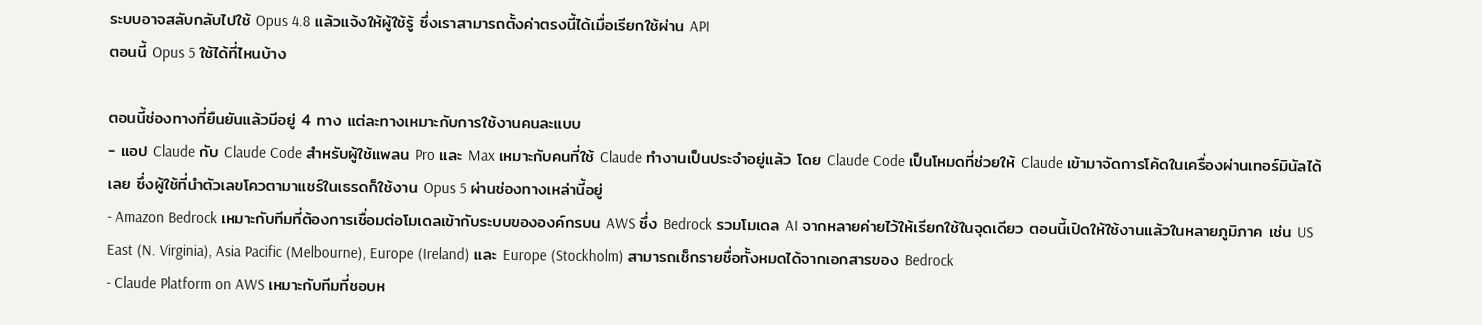ระบบอาจสลับกลับไปใช้ Opus 4.8 แล้วแจ้งให้ผู้ใช้รู้ ซึ่งเราสามารถตั้งค่าตรงนี้ได้เมื่อเรียกใช้ผ่าน API
ตอนนี้ Opus 5 ใช้ได้ที่ไหนบ้าง

ตอนนี้ช่องทางที่ยืนยันแล้วมีอยู่ 4 ทาง แต่ละทางเหมาะกับการใช้งานคนละแบบ
- แอป Claude กับ Claude Code สำหรับผู้ใช้แพลน Pro และ Max เหมาะกับคนที่ใช้ Claude ทำงานเป็นประจำอยู่แล้ว โดย Claude Code เป็นโหมดที่ช่วยให้ Claude เข้ามาจัดการโค้ดในเครื่องผ่านเทอร์มินัลได้เลย ซึ่งผู้ใช้ที่นำตัวเลขโควตามาแชร์ในเธรดก็ใช้งาน Opus 5 ผ่านช่องทางเหล่านี้อยู่
- Amazon Bedrock เหมาะกับทีมที่ต้องการเชื่อมต่อโมเดลเข้ากับระบบขององค์กรบน AWS ซึ่ง Bedrock รวมโมเดล AI จากหลายค่ายไว้ให้เรียกใช้ในจุดเดียว ตอนนี้เปิดให้ใช้งานแล้วในหลายภูมิภาค เช่น US East (N. Virginia), Asia Pacific (Melbourne), Europe (Ireland) และ Europe (Stockholm) สามารถเช็กรายชื่อทั้งหมดได้จากเอกสารของ Bedrock
- Claude Platform on AWS เหมาะกับทีมที่ชอบห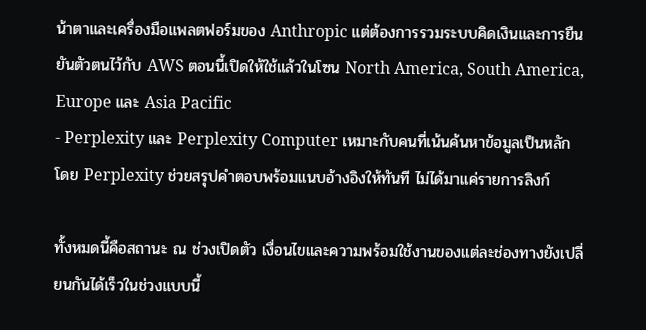น้าตาและเครื่องมือแพลตฟอร์มของ Anthropic แต่ต้องการรวมระบบคิดเงินและการยืนยันตัวตนไว้กับ AWS ตอนนี้เปิดให้ใช้แล้วในโซน North America, South America, Europe และ Asia Pacific
- Perplexity และ Perplexity Computer เหมาะกับคนที่เน้นค้นหาข้อมูลเป็นหลัก โดย Perplexity ช่วยสรุปคำตอบพร้อมแนบอ้างอิงให้ทันที ไม่ได้มาแค่รายการลิงก์

ทั้งหมดนี้คือสถานะ ณ ช่วงเปิดตัว เงื่อนไขและความพร้อมใช้งานของแต่ละช่องทางยังเปลี่ยนกันได้เร็วในช่วงแบบนี้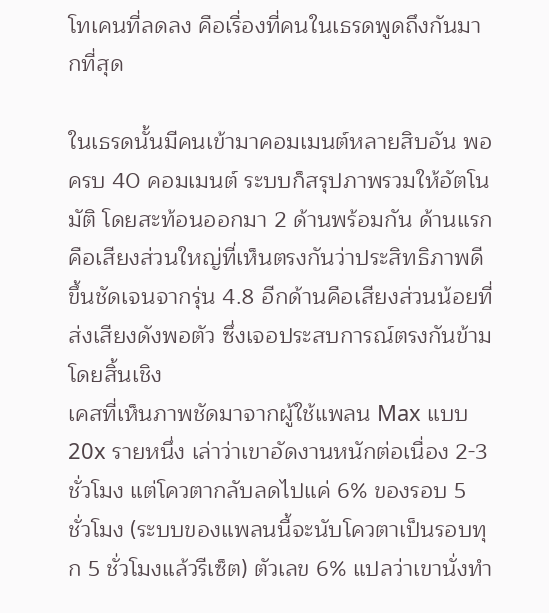โทเคนที่ลดลง คือเรื่องที่คนในเธรดพูดถึงกันมากที่สุด

ในเธรดนั้นมีคนเข้ามาคอมเมนต์หลายสิบอัน พอครบ 40 คอมเมนต์ ระบบก็สรุปภาพรวมให้อัตโนมัติ โดยสะท้อนออกมา 2 ด้านพร้อมกัน ด้านแรกคือเสียงส่วนใหญ่ที่เห็นตรงกันว่าประสิทธิภาพดีขึ้นชัดเจนจากรุ่น 4.8 อีกด้านคือเสียงส่วนน้อยที่ส่งเสียงดังพอตัว ซึ่งเจอประสบการณ์ตรงกันข้ามโดยสิ้นเชิง
เคสที่เห็นภาพชัดมาจากผู้ใช้แพลน Max แบบ 20x รายหนึ่ง เล่าว่าเขาอัดงานหนักต่อเนื่อง 2-3 ชั่วโมง แต่โควตากลับลดไปแค่ 6% ของรอบ 5 ชั่วโมง (ระบบของแพลนนี้จะนับโควตาเป็นรอบทุก 5 ชั่วโมงแล้วรีเซ็ต) ตัวเลข 6% แปลว่าเขานั่งทำ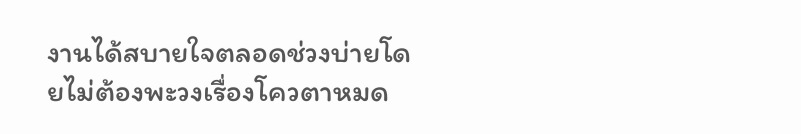งานได้สบายใจตลอดช่วงบ่ายโดยไม่ต้องพะวงเรื่องโควตาหมด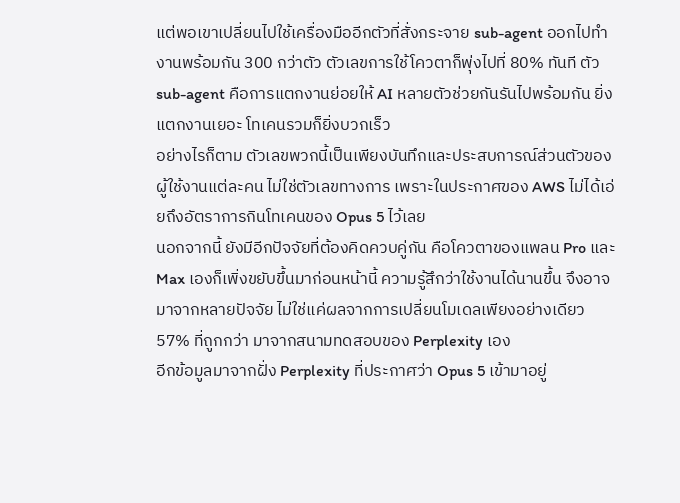แต่พอเขาเปลี่ยนไปใช้เครื่องมืออีกตัวที่สั่งกระจาย sub-agent ออกไปทำงานพร้อมกัน 300 กว่าตัว ตัวเลขการใช้โควตาก็พุ่งไปที่ 80% ทันที ตัว sub-agent คือการแตกงานย่อยให้ AI หลายตัวช่วยกันรันไปพร้อมกัน ยิ่งแตกงานเยอะ โทเคนรวมก็ยิ่งบวกเร็ว
อย่างไรก็ตาม ตัวเลขพวกนี้เป็นเพียงบันทึกและประสบการณ์ส่วนตัวของผู้ใช้งานแต่ละคน ไม่ใช่ตัวเลขทางการ เพราะในประกาศของ AWS ไม่ได้เอ่ยถึงอัตราการกินโทเคนของ Opus 5 ไว้เลย
นอกจากนี้ ยังมีอีกปัจจัยที่ต้องคิดควบคู่กัน คือโควตาของแพลน Pro และ Max เองก็เพิ่งขยับขึ้นมาก่อนหน้านี้ ความรู้สึกว่าใช้งานได้นานขึ้น จึงอาจมาจากหลายปัจจัย ไม่ใช่แค่ผลจากการเปลี่ยนโมเดลเพียงอย่างเดียว
57% ที่ถูกกว่า มาจากสนามทดสอบของ Perplexity เอง
อีกข้อมูลมาจากฝั่ง Perplexity ที่ประกาศว่า Opus 5 เข้ามาอยู่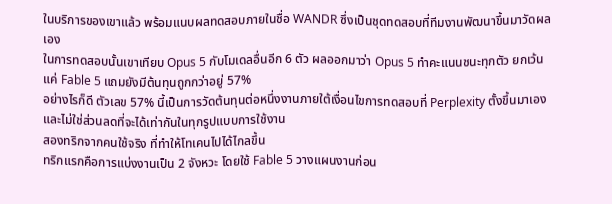ในบริการของเขาแล้ว พร้อมแนบผลทดสอบภายในชื่อ WANDR ซึ่งเป็นชุดทดสอบที่ทีมงานพัฒนาขึ้นมาวัดผลเอง
ในการทดสอบนั้นเขาเทียบ Opus 5 กับโมเดลอื่นอีก 6 ตัว ผลออกมาว่า Opus 5 ทำคะแนนชนะทุกตัว ยกเว้นแค่ Fable 5 แถมยังมีต้นทุนถูกกว่าอยู่ 57%
อย่างไรก็ดี ตัวเลข 57% นี้เป็นการวัดต้นทุนต่อหนึ่งงานภายใต้เงื่อนไขการทดสอบที่ Perplexity ตั้งขึ้นมาเอง และไม่ใช่ส่วนลดที่จะได้เท่ากันในทุกรูปแบบการใช้งาน
สองทริกจากคนใช้จริง ที่ทำให้โทเคนไปได้ไกลขึ้น
ทริกแรกคือการแบ่งงานเป็น 2 จังหวะ โดยใช้ Fable 5 วางแผนงานก่อน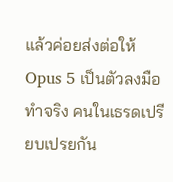แล้วค่อยส่งต่อให้ Opus 5 เป็นตัวลงมือทำจริง คนในเธรดเปรียบเปรยกัน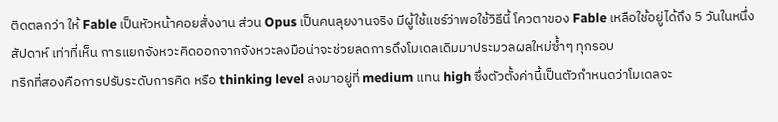ติดตลกว่า ให้ Fable เป็นหัวหน้าคอยสั่งงาน ส่วน Opus เป็นคนลุยงานจริง มีผู้ใช้แชร์ว่าพอใช้วิธีนี้ โควตาของ Fable เหลือใช้อยู่ได้ถึง 5 วันในหนึ่งสัปดาห์ เท่าที่เห็น การแยกจังหวะคิดออกจากจังหวะลงมือน่าจะช่วยลดการดึงโมเดลเดิมมาประมวลผลใหม่ซ้ำๆ ทุกรอบ
ทริกที่สองคือการปรับระดับการคิด หรือ thinking level ลงมาอยู่ที่ medium แทน high ซึ่งตัวตั้งค่านี้เป็นตัวกำหนดว่าโมเดลจะ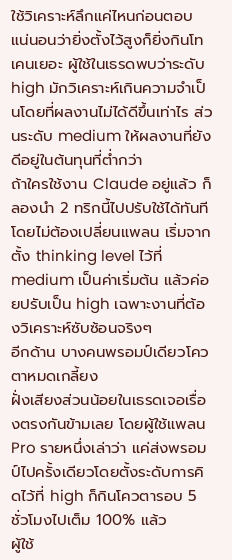ใช้วิเคราะห์ลึกแค่ไหนก่อนตอบ แน่นอนว่ายิ่งตั้งไว้สูงก็ยิ่งกินโทเคนเยอะ ผู้ใช้ในเธรดพบว่าระดับ high มักวิเคราะห์เกินความจำเป็นโดยที่ผลงานไม่ได้ดีขึ้นเท่าไร ส่วนระดับ medium ให้ผลงานที่ยังดีอยู่ในต้นทุนที่ต่ำกว่า
ถ้าใครใช้งาน Claude อยู่แล้ว ก็ลองนำ 2 ทริกนี้ไปปรับใช้ได้ทันทีโดยไม่ต้องเปลี่ยนแพลน เริ่มจากตั้ง thinking level ไว้ที่ medium เป็นค่าเริ่มต้น แล้วค่อยปรับเป็น high เฉพาะงานที่ต้องวิเคราะห์ซับซ้อนจริงๆ
อีกด้าน บางคนพรอมป์เดียวโควตาหมดเกลี้ยง
ฝั่งเสียงส่วนน้อยในเธรดเจอเรื่องตรงกันข้ามเลย โดยผู้ใช้แพลน Pro รายหนึ่งเล่าว่า แค่ส่งพรอมป์ไปครั้งเดียวโดยตั้งระดับการคิดไว้ที่ high ก็กินโควตารอบ 5 ชั่วโมงไปเต็ม 100% แล้ว
ผู้ใช้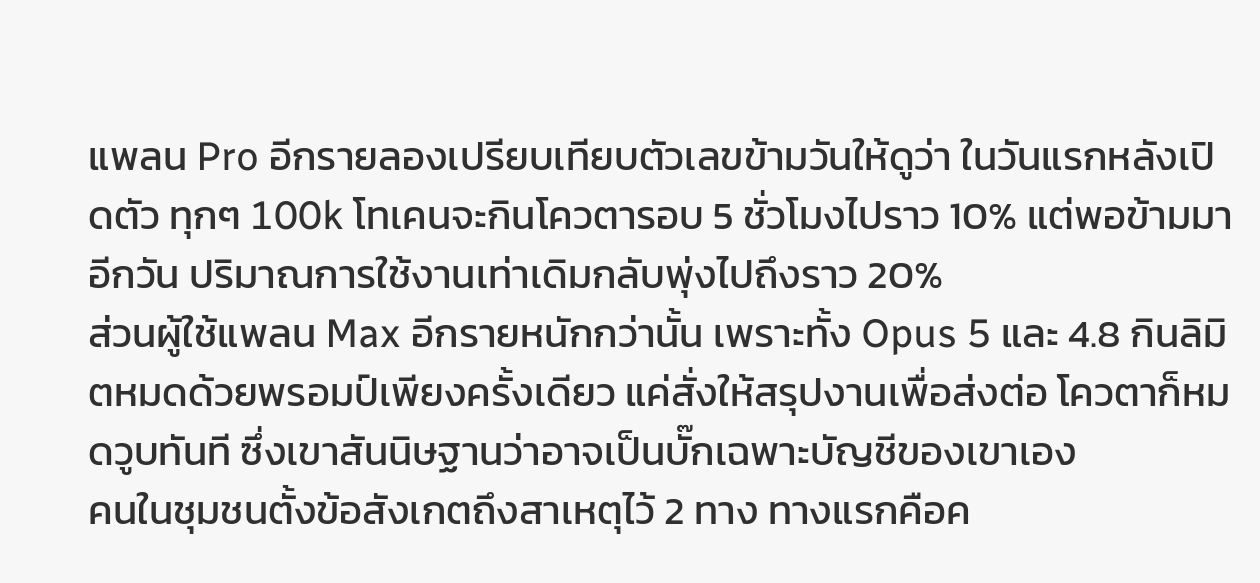แพลน Pro อีกรายลองเปรียบเทียบตัวเลขข้ามวันให้ดูว่า ในวันแรกหลังเปิดตัว ทุกๆ 100k โทเคนจะกินโควตารอบ 5 ชั่วโมงไปราว 10% แต่พอข้ามมาอีกวัน ปริมาณการใช้งานเท่าเดิมกลับพุ่งไปถึงราว 20%
ส่วนผู้ใช้แพลน Max อีกรายหนักกว่านั้น เพราะทั้ง Opus 5 และ 4.8 กินลิมิตหมดด้วยพรอมป์เพียงครั้งเดียว แค่สั่งให้สรุปงานเพื่อส่งต่อ โควตาก็หมดวูบทันที ซึ่งเขาสันนิษฐานว่าอาจเป็นบั๊กเฉพาะบัญชีของเขาเอง
คนในชุมชนตั้งข้อสังเกตถึงสาเหตุไว้ 2 ทาง ทางแรกคือค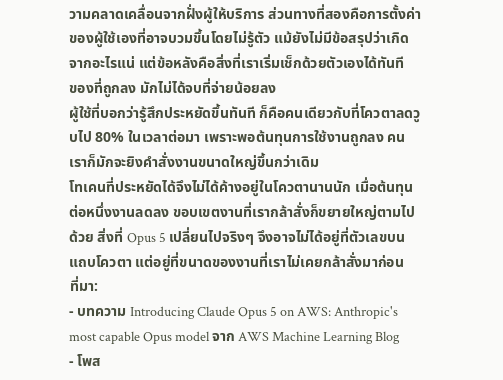วามคลาดเคลื่อนจากฝั่งผู้ให้บริการ ส่วนทางที่สองคือการตั้งค่าของผู้ใช้เองที่อาจบวมขึ้นโดยไม่รู้ตัว แม้ยังไม่มีข้อสรุปว่าเกิดจากอะไรแน่ แต่ข้อหลังคือสิ่งที่เราเริ่มเช็กด้วยตัวเองได้ทันที
ของที่ถูกลง มักไม่ได้จบที่จ่ายน้อยลง
ผู้ใช้ที่บอกว่ารู้สึกประหยัดขึ้นทันที ก็คือคนเดียวกับที่โควตาลดวูบไป 80% ในเวลาต่อมา เพราะพอต้นทุนการใช้งานถูกลง คนเราก็มักจะยิงคำสั่งงานขนาดใหญ่ขึ้นกว่าเดิม
โทเคนที่ประหยัดได้จึงไม่ได้ค้างอยู่ในโควตานานนัก เมื่อต้นทุนต่อหนึ่งงานลดลง ขอบเขตงานที่เรากล้าสั่งก็ขยายใหญ่ตามไปด้วย สิ่งที่ Opus 5 เปลี่ยนไปจริงๆ จึงอาจไม่ได้อยู่ที่ตัวเลขบนแถบโควตา แต่อยู่ที่ขนาดของงานที่เราไม่เคยกล้าสั่งมาก่อน
ที่มา:
- บทความ Introducing Claude Opus 5 on AWS: Anthropic's most capable Opus model จาก AWS Machine Learning Blog
- โพส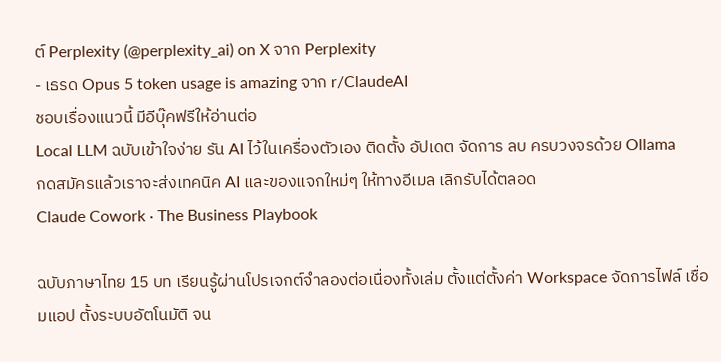ต์ Perplexity (@perplexity_ai) on X จาก Perplexity
- เธรด Opus 5 token usage is amazing จาก r/ClaudeAI
ชอบเรื่องแนวนี้ มีอีบุ๊คฟรีให้อ่านต่อ
Local LLM ฉบับเข้าใจง่าย รัน AI ไว้ในเครื่องตัวเอง ติดตั้ง อัปเดต จัดการ ลบ ครบวงจรด้วย Ollama
กดสมัครแล้วเราจะส่งเทคนิค AI และของแจกใหม่ๆ ให้ทางอีเมล เลิกรับได้ตลอด
Claude Cowork · The Business Playbook

ฉบับภาษาไทย 15 บท เรียนรู้ผ่านโปรเจกต์จำลองต่อเนื่องทั้งเล่ม ตั้งแต่ตั้งค่า Workspace จัดการไฟล์ เชื่อมแอป ตั้งระบบอัตโนมัติ จน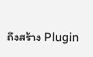ถึงสร้าง Plugin